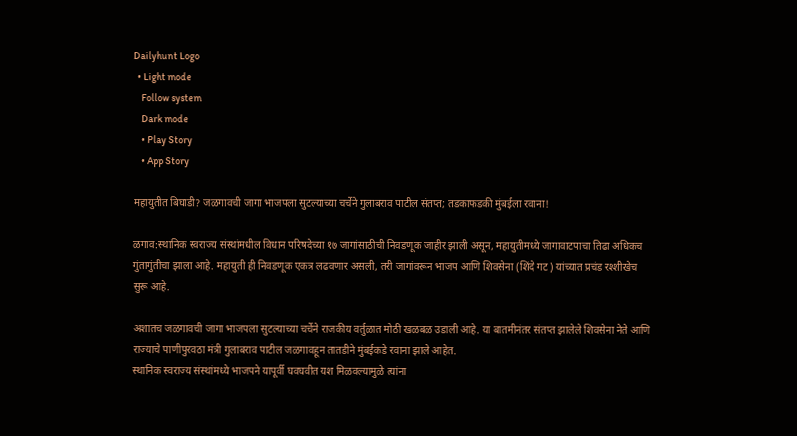Dailyhunt Logo
  • Light mode
    Follow system
    Dark mode
    • Play Story
    • App Story

महायुतीत बिघाडी? जळगावची जागा भाजपला सुटल्याच्या चर्चेने गुलाबराव पाटील संतप्त; तडकाफडकी मुंबईला रवाना!

ळगाव:स्थानिक स्वराज्य संस्थांमधील विधान परिषदेच्या १७ जागांसाठीची निवडणूक जाहीर झाली असून, महायुतीमध्ये जागावाटपाचा तिढा अधिकच गुंतागुंतीचा झाला आहे. महायुती ही निवडणूक एकत्र लढवणार असली, तरी जागांवरून भाजप आणि शिवसेना (शिंदे गट) यांच्यात प्रचंड रश्शीखेच सुरू आहे.

अशातच जळगावची जागा भाजपला सुटल्याच्या चर्चेने राजकीय वर्तुळात मोठी खळबळ उडाली आहे. या बातमीनंतर संतप्त झालेले शिवसेना नेते आणि राज्याचे पाणीपुरवठा मंत्री गुलाबराव पाटील जळगावहून तातडीने मुंबईकडे रवाना झाले आहेत.
स्थानिक स्वराज्य संस्थांमध्ये भाजपने यापूर्वी घवघवीत यश मिळवल्यामुळे त्यांना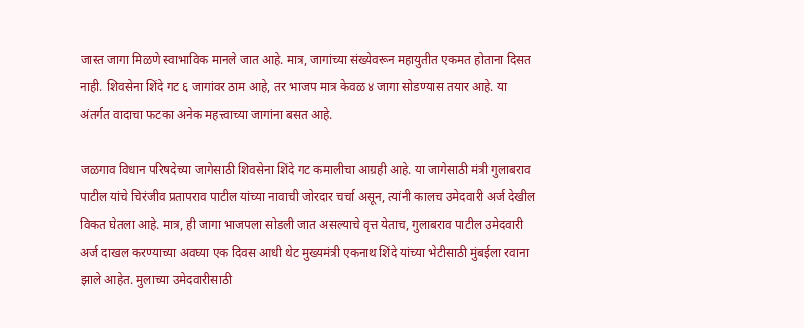जास्त जागा मिळणे स्वाभाविक मानले जात आहे. मात्र, जागांच्या संख्येवरून महायुतीत एकमत होताना दिसत नाही. शिवसेना शिंदे गट ६ जागांवर ठाम आहे, तर भाजप मात्र केवळ ४ जागा सोडण्यास तयार आहे. या अंतर्गत वादाचा फटका अनेक महत्त्वाच्या जागांना बसत आहे.

जळगाव विधान परिषदेच्या जागेसाठी शिवसेना शिंदे गट कमालीचा आग्रही आहे. या जागेसाठी मंत्री गुलाबराव पाटील यांचे चिरंजीव प्रतापराव पाटील यांच्या नावाची जोरदार चर्चा असून, त्यांनी कालच उमेदवारी अर्ज देखील विकत घेतला आहे. मात्र, ही जागा भाजपला सोडली जात असल्याचे वृत्त येताच, गुलाबराव पाटील उमेदवारी अर्ज दाखल करण्याच्या अवघ्या एक दिवस आधी थेट मुख्यमंत्री एकनाथ शिंदे यांच्या भेटीसाठी मुंबईला रवाना झाले आहेत. मुलाच्या उमेदवारीसाठी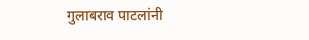गुलाबराव पाटलांनी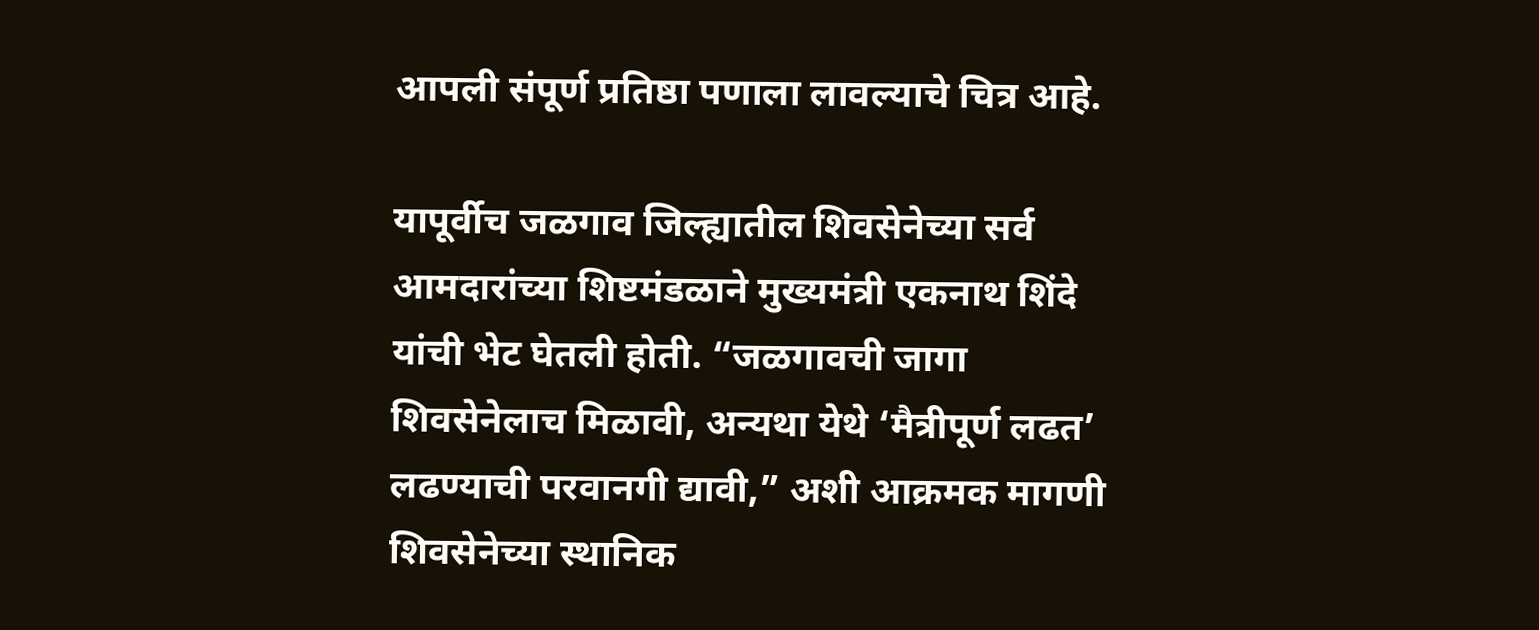आपली संपूर्ण प्रतिष्ठा पणाला लावल्याचे चित्र आहे.

यापूर्वीच जळगाव जिल्ह्यातील शिवसेनेच्या सर्व आमदारांच्या शिष्टमंडळाने मुख्यमंत्री एकनाथ शिंदे यांची भेट घेतली होती. “जळगावची जागा शिवसेनेलाच मिळावी, अन्यथा येथे ‘मैत्रीपूर्ण लढत’ लढण्याची परवानगी द्यावी,” अशी आक्रमक मागणी शिवसेनेच्या स्थानिक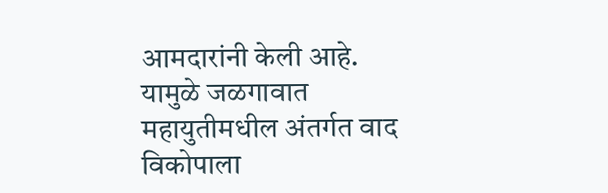आमदारांनी केली आहे. यामुळे जळगावात महायुतीमधील अंतर्गत वाद विकोपाला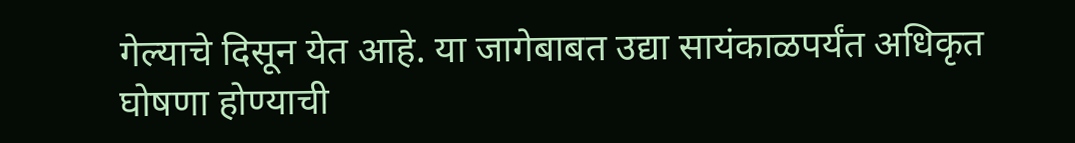गेल्याचे दिसून येत आहे. या जागेबाबत उद्या सायंकाळपर्यंत अधिकृत घोषणा होण्याची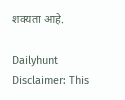शक्यता आहे.

Dailyhunt
Disclaimer: This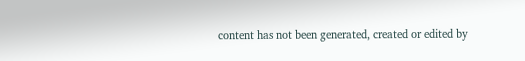content has not been generated, created or edited by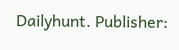Dailyhunt. Publisher: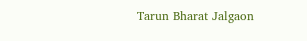Tarun Bharat Jalgaon